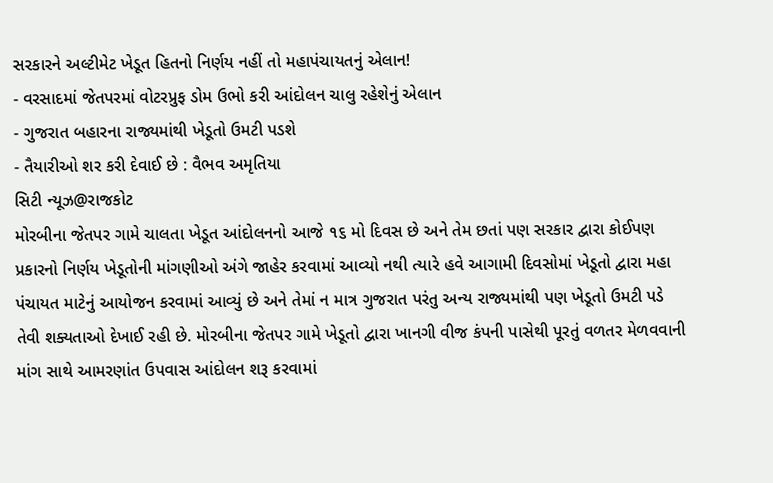સરકારને અલ્ટીમેટ ખેડૂત હિતનો નિર્ણય નહીં તો મહાપંચાયતનું એલાન!
- વરસાદમાં જેતપરમાં વોટરપ્રુફ ડોમ ઉભો કરી આંદોલન ચાલુ રહેશેનું એલાન
- ગુજરાત બહારના રાજ્યમાંથી ખેડૂતો ઉમટી પડશે
- તૈયારીઓ શર કરી દેવાઈ છે : વૈભવ અમૃતિયા
સિટી ન્યૂઝ@રાજકોટ
મોરબીના જેતપર ગામે ચાલતા ખેડૂત આંદોલનનો આજે ૧૬ મો દિવસ છે અને તેમ છતાં પણ સરકાર દ્વારા કોઈપણ પ્રકારનો નિર્ણય ખેડૂતોની માંગણીઓ અંગે જાહેર કરવામાં આવ્યો નથી ત્યારે હવે આગામી દિવસોમાં ખેડૂતો દ્વારા મહા પંચાયત માટેનું આયોજન કરવામાં આવ્યું છે અને તેમાં ન માત્ર ગુજરાત પરંતુ અન્ય રાજ્યમાંથી પણ ખેડૂતો ઉમટી પડે તેવી શક્યતાઓ દેખાઈ રહી છે. મોરબીના જેતપર ગામે ખેડૂતો દ્વારા ખાનગી વીજ કંપની પાસેથી પૂરતું વળતર મેળવવાની માંગ સાથે આમરણાંત ઉપવાસ આંદોલન શરૂ કરવામાં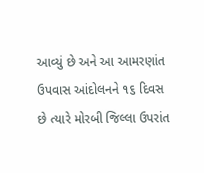આવ્યું છે અને આ આમરણાંત ઉપવાસ આંદોલનને ૧૬ દિવસ છે ત્યારે મોરબી જિલ્લા ઉપરાંત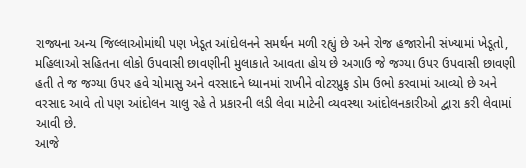રાજ્યના અન્ય જિલ્લાઓમાંથી પણ ખેડૂત આંદોલનને સમર્થન મળી રહ્યું છે અને રોજ હજારોની સંખ્યામાં ખેડૂતો, મહિલાઓ સહિતના લોકો ઉપવાસી છાવણીની મુલાકાતે આવતા હોય છે અગાઉ જે જગ્યા ઉપર ઉપવાસી છાવણી હતી તે જ જગ્યા ઉપર હવે ચોમાસુ અને વરસાદને ધ્યાનમાં રાખીને વોટરપ્રુફ ડોમ ઉભો કરવામાં આવ્યો છે અને વરસાદ આવે તો પણ આંદોલન ચાલુ રહે તે પ્રકારની લડી લેવા માટેની વ્યવસ્થા આંદોલનકારીઓ દ્વારા કરી લેવામાં આવી છે.
આજે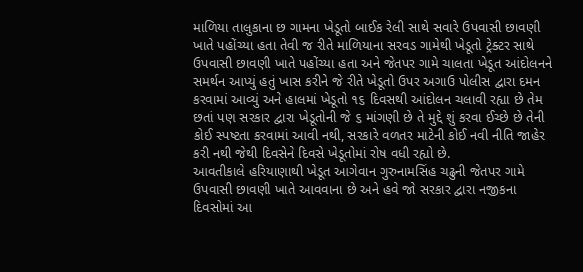માળિયા તાલુકાના છ ગામના ખેડૂતો બાઈક રેલી સાથે સવારે ઉપવાસી છાવણી ખાતે પહોંચ્યા હતા તેવી જ રીતે માળિયાના સરવડ ગામેથી ખેડૂતો ટ્રેક્ટર સાથે ઉપવાસી છાવણી ખાતે પહોંચ્યા હતા અને જેતપર ગામે ચાલતા ખેડૂત આંદોલનને સમર્થન આપ્યું હતું ખાસ કરીને જે રીતે ખેડૂતો ઉપર અગાઉ પોલીસ દ્વારા દમન કરવામાં આવ્યું અને હાલમાં ખેડૂતો ૧૬ દિવસથી આંદોલન ચલાવી રહ્યા છે તેમ છતાં પણ સરકાર દ્વારા ખેડૂતોની જે ૬ માંગણી છે તે મુદ્દે શું કરવા ઈચ્છે છે તેની કોઈ સ્પષ્ટતા કરવામાં આવી નથી, સરકારે વળતર માટેની કોઈ નવી નીતિ જાહેર કરી નથી જેથી દિવસેને દિવસે ખેડૂતોમાં રોષ વધી રહ્યો છે.
આવતીકાલે હરિયાણાથી ખેડૂત આગેવાન ગુરુનામસિંહ ચઢુની જેતપર ગામે ઉપવાસી છાવણી ખાતે આવવાના છે અને હવે જો સરકાર દ્વારા નજીકના દિવસોમાં આ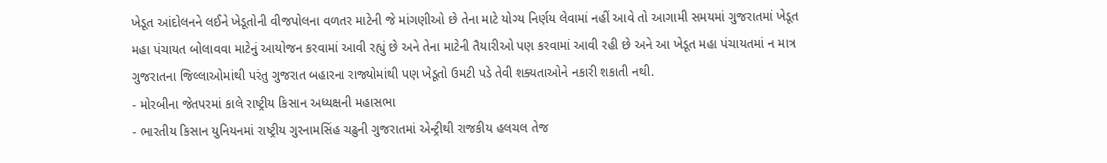ખેડૂત આંદોલનને લઈને ખેડૂતોની વીજપોલના વળતર માટેની જે માંગણીઓ છે તેના માટે યોગ્ય નિર્ણય લેવામાં નહીં આવે તો આગામી સમયમાં ગુજરાતમાં ખેડૂત મહા પંચાયત બોલાવવા માટેનું આયોજન કરવામાં આવી રહ્યું છે અને તેના માટેની તૈયારીઓ પણ કરવામાં આવી રહી છે અને આ ખેડૂત મહા પંચાયતમાં ન માત્ર ગુજરાતના જિલ્લાઓમાંથી પરંતુ ગુજરાત બહારના રાજ્યોમાંથી પણ ખેડૂતો ઉમટી પડે તેવી શક્યતાઓને નકારી શકાતી નથી.
- મોરબીના જેતપરમાં કાલે રાષ્ટ્રીય કિસાન અધ્યક્ષની મહાસભા
- ભારતીય કિસાન યુનિયનમાં રાષ્ટ્રીય ગુરનામસિંહ ચઢુની ગુજરાતમાં એન્ટ્રીથી રાજકીય હલચલ તેજ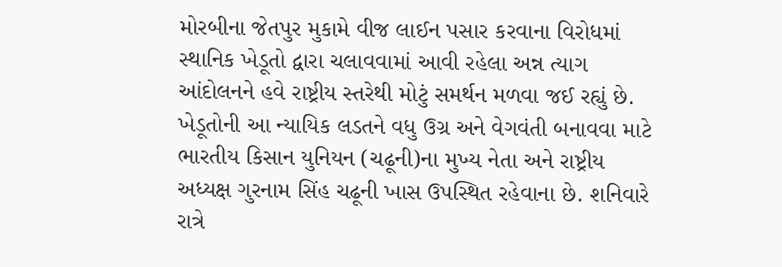મોરબીના જેતપુર મુકામે વીજ લાઈન પસાર કરવાના વિરોધમાં સ્થાનિક ખેડૂતો દ્વારા ચલાવવામાં આવી રહેલા અન્ન ત્યાગ આંદોલનને હવે રાષ્ટ્રીય સ્તરેથી મોટું સમર્થન મળવા જઈ રહ્યું છે. ખેડૂતોની આ ન્યાયિક લડતને વધુ ઉગ્ર અને વેગવંતી બનાવવા માટે ભારતીય કિસાન યુનિયન (ચઢૂની)ના મુખ્ય નેતા અને રાષ્ટ્રીય અધ્યક્ષ ગુરનામ સિંહ ચઢૂની ખાસ ઉપસ્થિત રહેવાના છે. શનિવારે રાત્રે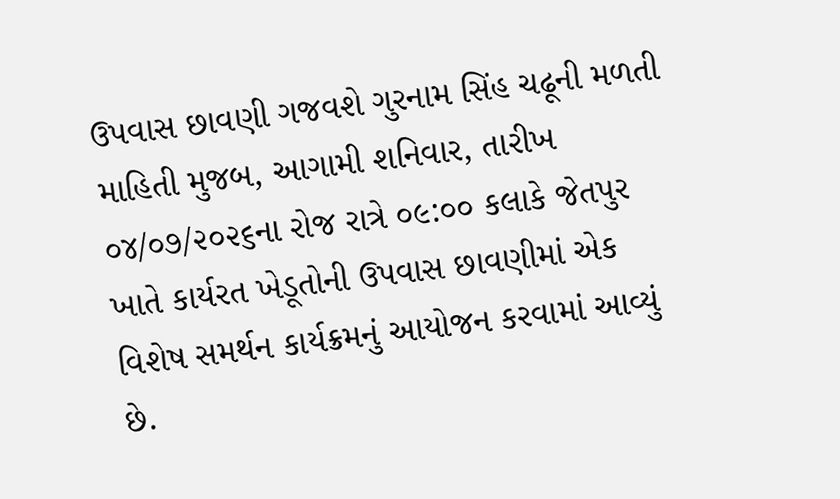ઉપવાસ છાવણી ગજવશે ગુરનામ સિંહ ચઢૂની મળતી માહિતી મુજબ, આગામી શનિવાર, તારીખ ૦૪/૦૭/૨૦૨૬ના રોજ રાત્રે ૦૯:૦૦ કલાકે જેતપુર ખાતે કાર્યરત ખેડૂતોની ઉપવાસ છાવણીમાં એક વિશેષ સમર્થન કાર્યક્રમનું આયોજન કરવામાં આવ્યું છે.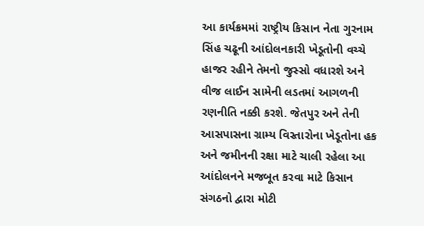આ કાર્યક્રમમાં રાષ્ટ્રીય કિસાન નેતા ગુરનામ સિંહ ચઢૂની આંદોલનકારી ખેડૂતોની વચ્ચે હાજર રહીને તેમનો જુસ્સો વધારશે અને વીજ લાઈન સામેની લડતમાં આગળની રણનીતિ નક્કી કરશે. જેતપુર અને તેની આસપાસના ગ્રામ્ય વિસ્તારોના ખેડૂતોના હક અને જમીનની રક્ષા માટે ચાલી રહેલા આ આંદોલનને મજબૂત કરવા માટે કિસાન સંગઠનો દ્વારા મોટી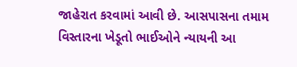જાહેરાત કરવામાં આવી છે. આસપાસના તમામ વિસ્તારના ખેડૂતો ભાઈઓને ન્યાયની આ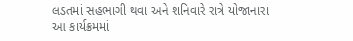લડતમાં સહભાગી થવા અને શનિવારે રાત્રે યોજાનારા આ કાર્યક્રમમાં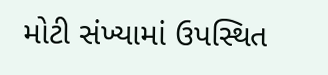મોટી સંખ્યામાં ઉપસ્થિત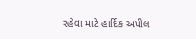રહેવા માટે હાર્દિક અપીલ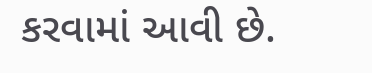કરવામાં આવી છે.